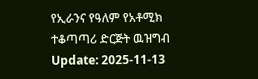የኢራንና የዓለም የአቶሚክ ተቆጣጣሪ ድርጅት ዉዝግብ
Update: 2025-11-13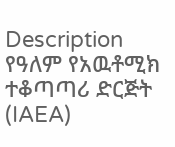Description
የዓለም የአዉቶሚክ ተቆጣጣሪ ድርጅት (IAEA)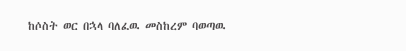ከሶስት ወር በኋላ ባለፈዉ መስከረም ባወጣዉ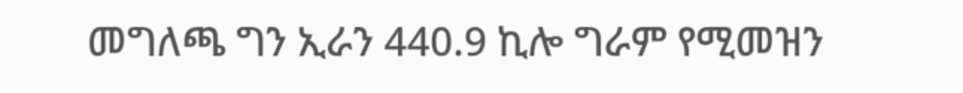መግለጫ ግን ኢራን 440.9 ኪሎ ግራም የሚመዝን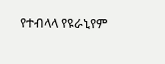የተብላላ የዩራኒየም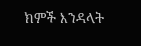ክምች እንዳላት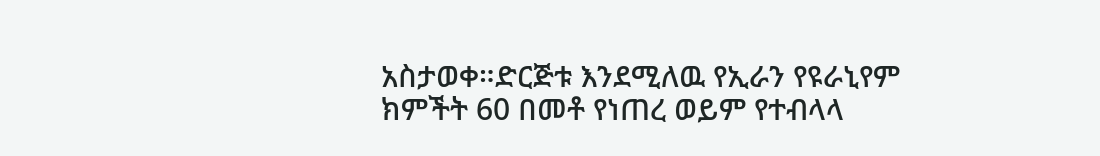አስታወቀ።ድርጅቱ እንደሚለዉ የኢራን የዩራኒየም ክምችት 60 በመቶ የነጠረ ወይም የተብላላ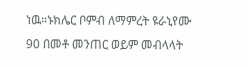ነዉ።ኑክሌር ቦምብ ለማምረት ዩራኒየሙ 90 በመቶ መንጠር ወይም መብላላት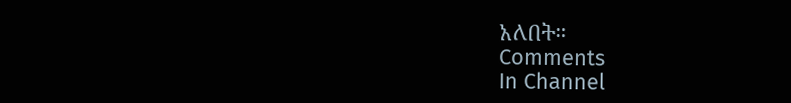አለበት።
Comments
In Channel